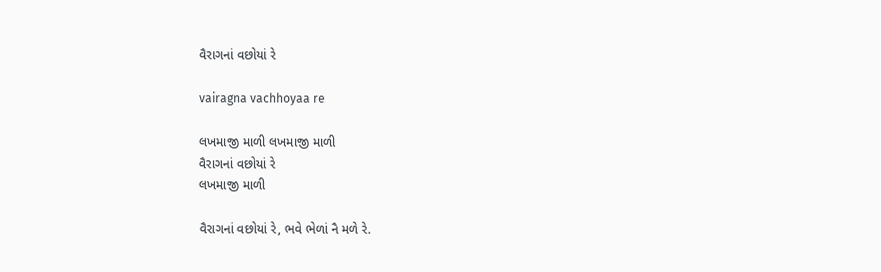વૈરાગનાં વછોયાં રે

vairagna vachhoyaa re

લખમાજી માળી લખમાજી માળી
વૈરાગનાં વછોયાં રે
લખમાજી માળી

વૈરાગનાં વછોયાં રે, ભવે ભેળાં નૈ મળે રે.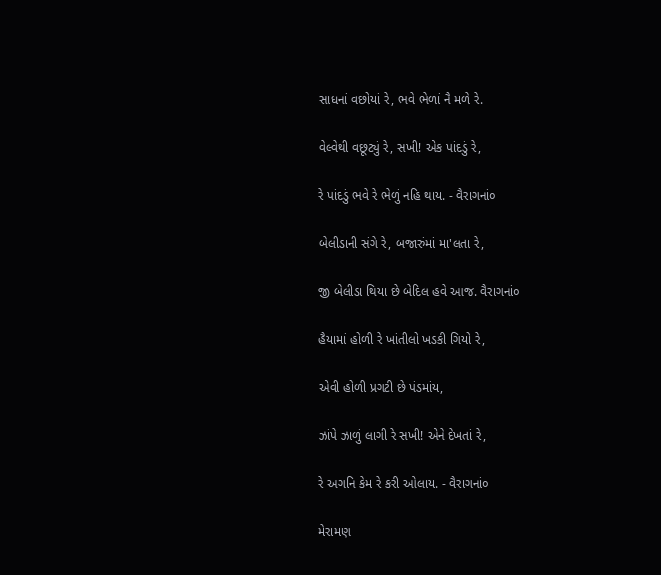સાધનાં વછોયાં રે, ભવે ભેળાં નૈ મળે રે.

વેલ્વેથી વછૂટ્યું રે, સખી! એક પાંદડું રે,

રે પાંદડું ભવે રે ભેળું નહિ થાય. - વૈરાગનાં૦

બેલીડાની સંગે રે, બજારુંમાં મા'લતા રે,

જી બેલીડા થિયા છે બેદિલ હવે આજ. વૈરાગનાં૦

હૈયામાં હોળી રે ખાંતીલો ખડકી ગિયો રે,

એવી હોળી પ્રગટી છે પંડમાંય,

ઝાંપે ઝાળું લાગી રે સખી! એને દેખતાં રે,

રે અગનિ કેમ રે કરી ઓલાય. - વૈરાગનાં૦

મેરામણ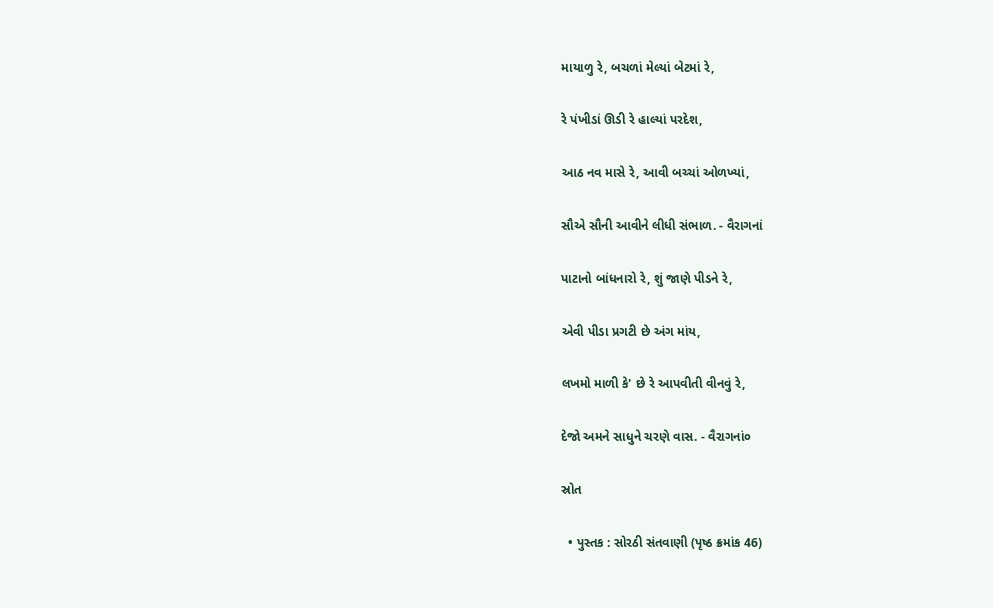માયાળુ રે, બચળાં મેલ્યાં બેટમાં રે,

રે પંખીડાં ઊડી રે હાલ્યાં પરદેશ,

આઠ નવ માસે રે, આવી બચ્ચાં ઓળખ્યાં,

સૌએ સૌની આવીને લીધી સંભાળ. - વૈરાગનાં

પાટાનો બાંધનારો રે, શું જાણે પીડને રે,

એવી પીડા પ્રગટી છે અંગ માંય,

લખમો માળી કે' છે રે આપવીતી વીનવું રે,

દેજો અમને સાધુને ચરણે વાસ. - વૈરાગનાં૦

સ્રોત

  • પુસ્તક : સોરઠી સંતવાણી (પૃષ્ઠ ક્રમાંક 46)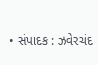• સંપાદક : ઝવેરચંદ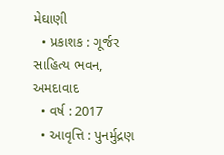મેઘાણી
  • પ્રકાશક : ગૂર્જર સાહિત્ય ભવન, અમદાવાદ
  • વર્ષ : 2017
  • આવૃત્તિ : પુનર્મુદ્રણ